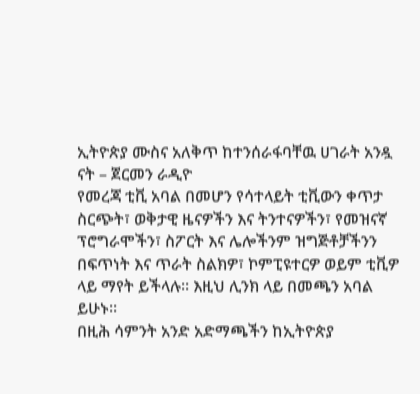ኢትዮጵያ ሙስና አለቅጥ ከተንሰራፋባቸዉ ሀገራት አንዷ ናት – ጀርመን ራዲዮ
የመረጃ ቲቪ አባል በመሆን የሳተላይት ቲቪውን ቀጥታ ስርጭት፣ ወቅታዊ ዜናዎችን እና ትንተናዎችን፣ የመዝናኛ ፕሮግራሞችን፣ ስፖርት እና ሌሎችንም ዝግጅቶቻችንን በፍጥነት እና ጥራት ስልክዎ፣ ኮምፒዩተርዎ ወይም ቲቪዎ ላይ ማየት ይችላሉ። እዚህ ሊንክ ላይ በመጫን አባል ይሁኑ።
በዚሕ ሳምንት አንድ አድማጫችን ከኢትዮጵያ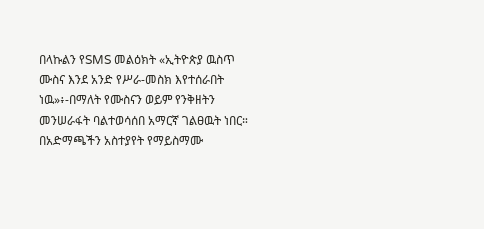በላኩልን የSMS መልዕክት «ኢትዮጵያ ዉስጥ ሙስና እንደ አንድ የሥራ-መስክ እየተሰራበት ነዉ»፥-በማለት የሙስናን ወይም የንቅዘትን መንሠራፋት ባልተወሳሰበ አማርኛ ገልፀዉት ነበር። በአድማጫችን አስተያየት የማይስማሙ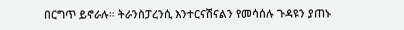በርግጥ ይኖራሉ። ትራንስፓረንሲ እንተርናሽናልን የመሳሰሉ ጉዳዩን ያጠኑ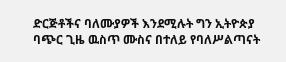ድርጅቶችና ባለሙያዎች እንደሚሉት ግን ኢትዮጵያ ባጭር ጊዜ ዉስጥ ሙስና በተለይ የባለሥልጣናት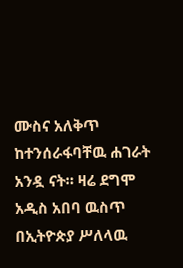ሙስና አለቅጥ ከተንሰራፋባቸዉ ሐገራት አንዷ ናት። ዛሬ ደግሞ አዲስ አበባ ዉስጥ በኢትዮጵያ ሥለላዉ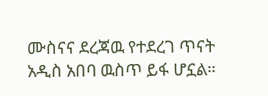ሙስናና ደረጃዉ የተደረገ ጥናት አዲስ አበባ ዉስጥ ይፋ ሆኗል።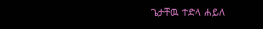ጌታቸዉ ተድላ ሐይለ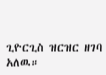ጊዮርጊስ ዝርዝር ዘገባ አለዉ።